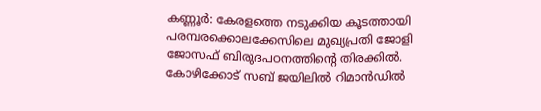കണ്ണൂർ: കേരളത്തെ നടുക്കിയ കൂടത്തായി പരമ്പരക്കൊലക്കേസിലെ മുഖ്യപ്രതി ജോളി ജോസഫ് ബിരുദപഠനത്തിന്റെ തിരക്കിൽ. കോഴിക്കോട് സബ് ജയിലിൽ റിമാൻഡിൽ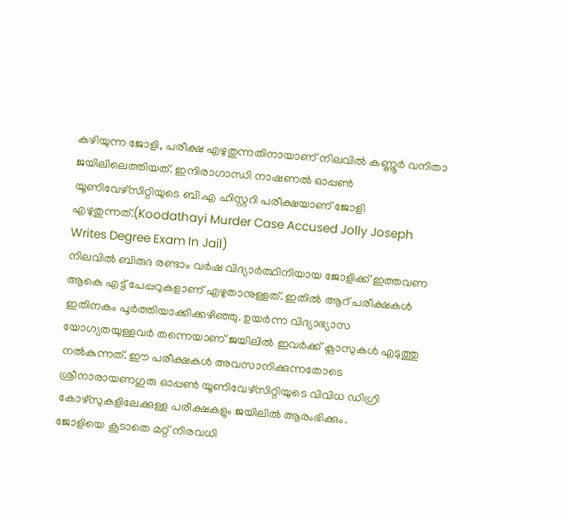കഴിയുന്ന ജോളി, പരീക്ഷ എഴുതുന്നതിനായാണ് നിലവിൽ കണ്ണൂർ വനിതാ ജയിലിലെത്തിയത്. ഇന്ദിരാഗാന്ധി നാഷണൽ ഓപ്പൺ യൂണിവേഴ്സിറ്റിയുടെ ബി.എ ഹിസ്റ്ററി പരീക്ഷയാണ് ജോളി എഴുതുന്നത്.(Koodathayi Murder Case Accused Jolly Joseph Writes Degree Exam In Jail)
നിലവിൽ ബിരുദ രണ്ടാം വർഷ വിദ്യാർത്ഥിനിയായ ജോളിക്ക് ഇത്തവണ ആകെ എട്ട് പേപ്പറുകളാണ് എഴുതാനുള്ളത്. ഇതിൽ ആറ് പരീക്ഷകൾ ഇതിനകം പൂർത്തിയാക്കിക്കഴിഞ്ഞു. ഉയർന്ന വിദ്യാഭ്യാസ യോഗ്യതയുള്ളവർ തന്നെയാണ് ജയിലിൽ ഇവർക്ക് ക്ലാസുകൾ എടുത്തു നൽകുന്നത്. ഈ പരീക്ഷകൾ അവസാനിക്കുന്നതോടെ ശ്രീനാരായണഗുരു ഓപ്പൺ യൂണിവേഴ്സിറ്റിയുടെ വിവിധ ഡിഗ്രി കോഴ്സുകളിലേക്കുള്ള പരീക്ഷകളും ജയിലിൽ ആരംഭിക്കും.
ജോളിയെ കൂടാതെ മറ്റ് നിരവധി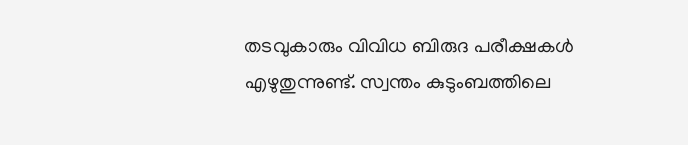തടവുകാരും വിവിധ ബിരുദ പരീക്ഷകൾ എഴുതുന്നുണ്ട്. സ്വന്തം കുടുംബത്തിലെ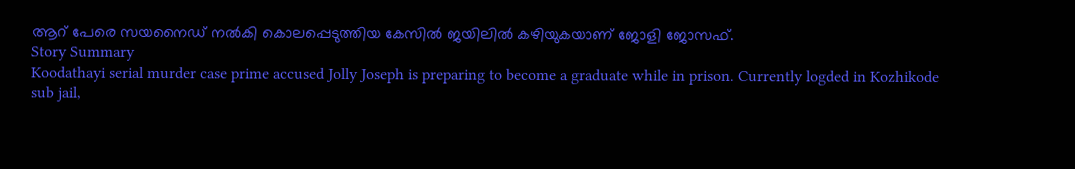ആറ് പേരെ സയനൈഡ് നൽകി കൊലപ്പെടുത്തിയ കേസിൽ ജയിലിൽ കഴിയുകയാണ് ജോളി ജോസഫ്.
Story Summary
Koodathayi serial murder case prime accused Jolly Joseph is preparing to become a graduate while in prison. Currently logded in Kozhikode sub jail,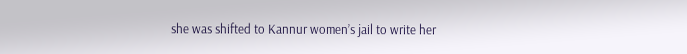she was shifted to Kannur women’s jail to write her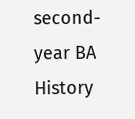second-year BA History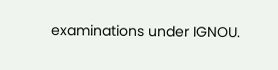examinations under IGNOU.